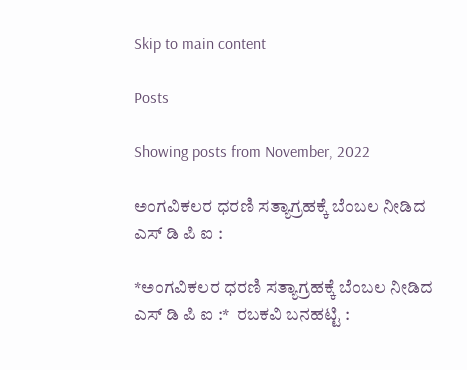Skip to main content

Posts

Showing posts from November, 2022

ಅಂಗವಿಕಲರ ಧರಣಿ ಸತ್ಯಾಗ್ರಹಕ್ಕೆ ಬೆಂಬಲ ನೀಡಿದ ಎಸ್ ಡಿ ಪಿ ಐ :

*ಅಂಗವಿಕಲರ ಧರಣಿ ಸತ್ಯಾಗ್ರಹಕ್ಕೆ ಬೆಂಬಲ ನೀಡಿದ ಎಸ್ ಡಿ ಪಿ ಐ :*  ರಬಕವಿ ಬನಹಟ್ಟಿ :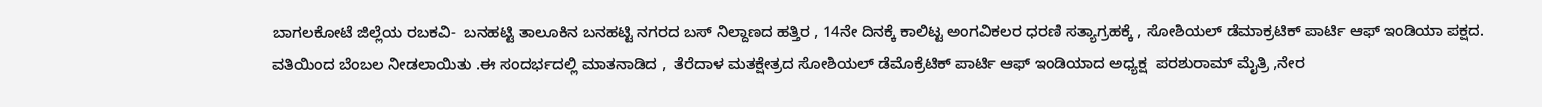ಬಾಗಲಕೋಟೆ ಜಿಲ್ಲೆಯ ರಬಕವಿ-  ಬನಹಟ್ಟಿ ತಾಲೂಕಿನ ಬನಹಟ್ಟಿ ನಗರದ ಬಸ್ ನಿಲ್ದಾಣದ ಹತ್ತಿರ , 14ನೇ ದಿನಕ್ಕೆ ಕಾಲಿಟ್ಟ ಅಂಗವಿಕಲರ ಧರಣಿ ಸತ್ಯಾಗ್ರಹಕ್ಕೆ , ಸೋಶಿಯಲ್ ಡೆಮಾಕ್ರಟಿಕ್ ಪಾರ್ಟಿ ಆಫ್ ಇಂಡಿಯಾ ಪಕ್ಷದ. ವತಿಯಿಂದ ಬೆಂಬಲ ನೀಡಲಾಯಿತು .ಈ ಸಂದರ್ಭದಲ್ಲಿ ಮಾತನಾಡಿದ ,  ತೆರೆದಾಳ ಮತಕ್ಷೇತ್ರದ ಸೋಶಿಯಲ್ ಡೆಮೊಕ್ರೆಟಿಕ್ ಪಾರ್ಟಿ ಆಫ್ ಇಂಡಿಯಾದ ಅಧ್ಯಕ್ಷ  ಪರಶುರಾಮ್ ಮೈತ್ರಿ ,ನೇರ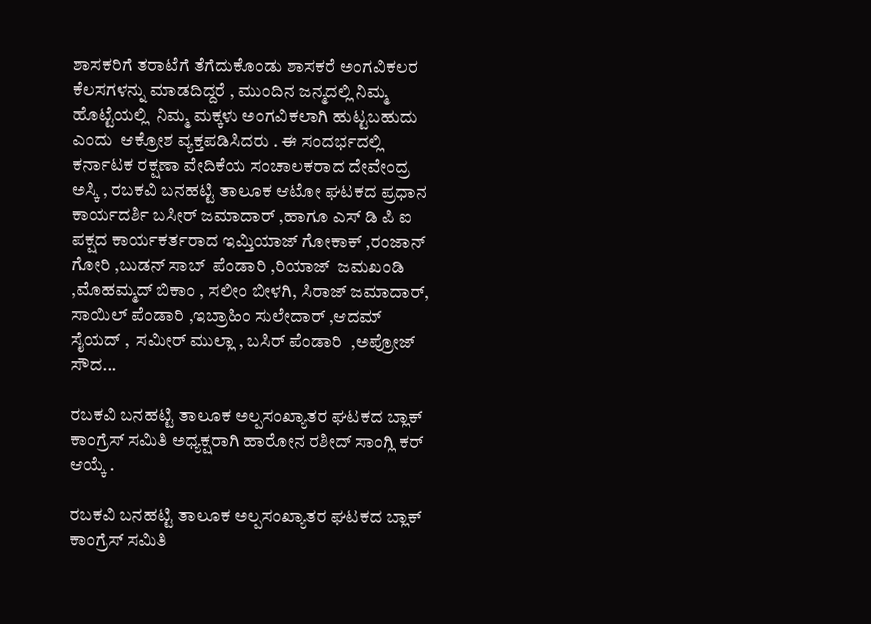ಶಾಸಕರಿಗೆ ತರಾಟೆಗೆ ತೆಗೆದುಕೊಂಡು ಶಾಸಕರೆ ಅಂಗವಿಕಲರ ಕೆಲಸಗಳನ್ನು ಮಾಡದಿದ್ದರೆ , ಮುಂದಿನ ಜನ್ಮದಲ್ಲಿ ನಿಮ್ಮ ಹೊಟ್ಟೆಯಲ್ಲಿ  ನಿಮ್ಮ ಮಕ್ಕಳು ಅಂಗವಿಕಲಾಗಿ ಹುಟ್ಟಬಹುದು ಎಂದು  ಆಕ್ರೋಶ ವ್ಯಕ್ತಪಡಿಸಿದರು . ಈ ಸಂದರ್ಭದಲ್ಲಿ ಕರ್ನಾಟಕ ರಕ್ಷಣಾ ವೇದಿಕೆಯ ಸಂಚಾಲಕರಾದ ದೇವೇಂದ್ರ ಅಸ್ಕಿ , ರಬಕವಿ ಬನಹಟ್ಟಿ ತಾಲೂಕ ಆಟೋ ಘಟಕದ ಪ್ರಧಾನ ಕಾರ್ಯದರ್ಶಿ ಬಸೀರ್ ಜಮಾದಾರ್ ,ಹಾಗೂ ಎಸ್ ಡಿ ಪಿ ಐ ಪಕ್ಷದ ಕಾರ್ಯಕರ್ತರಾದ ಇಮ್ತಿಯಾಜ್ ಗೋಕಾಕ್ ,ರಂಜಾನ್ ಗೋರಿ ,ಬುಡನ್ ಸಾಬ್  ಪೆಂಡಾರಿ ,ರಿಯಾಜ್  ಜಮಖಂಡಿ ,ಮೊಹಮ್ಮದ್ ಬಿಕಾಂ , ಸಲೀಂ ಬೀಳಗಿ, ಸಿರಾಜ್ ಜಮಾದಾರ್, ಸಾಯಿಲ್ ಪೆಂಡಾರಿ ,ಇಬ್ರಾಹಿಂ ಸುಲೇದಾರ್ ,ಆದಮ್ ಸೈಯದ್ ,  ಸಮೀರ್ ಮುಲ್ಲಾ , ಬಸಿರ್ ಪೆಂಡಾರಿ  ,ಅಪ್ರೋಜ್ ಸೌದ...

ರಬಕವಿ ಬನಹಟ್ಟಿ ತಾಲೂಕ ಅಲ್ಪಸಂಖ್ಯಾತರ ಘಟಕದ ಬ್ಲಾಕ್ ಕಾಂಗ್ರೆಸ್ ಸಮಿತಿ ಅಧ್ಯಕ್ಷರಾಗಿ ಹಾರೋನ ರಶೀದ್ ಸಾಂಗ್ಲಿ ಕರ್ ಆಯ್ಕೆ .

ರಬಕವಿ ಬನಹಟ್ಟಿ ತಾಲೂಕ ಅಲ್ಪಸಂಖ್ಯಾತರ ಘಟಕದ ಬ್ಲಾಕ್ ಕಾಂಗ್ರೆಸ್ ಸಮಿತಿ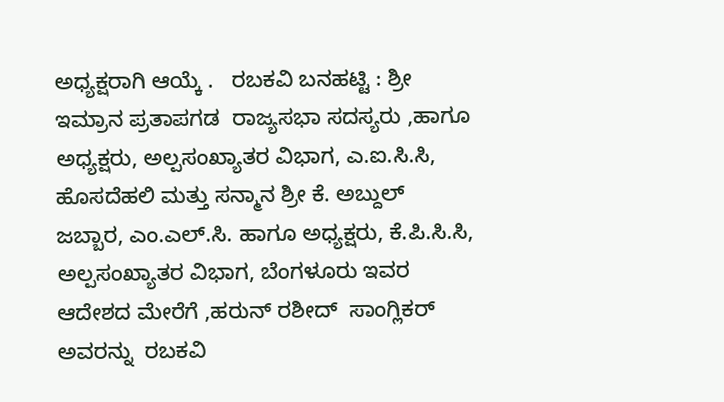ಅಧ್ಯಕ್ಷರಾಗಿ ಆಯ್ಕೆ .   ರಬಕವಿ ಬನಹಟ್ಟಿ : ಶ್ರೀ ಇಮ್ರಾನ ಪ್ರತಾಪಗಡ  ರಾಜ್ಯಸಭಾ ಸದಸ್ಯರು ,ಹಾಗೂ ಅಧ್ಯಕ್ಷರು, ಅಲ್ಪಸಂಖ್ಯಾತರ ವಿಭಾಗ, ಎ.ಐ.ಸಿ.ಸಿ, ಹೊಸದೆಹಲಿ ಮತ್ತು ಸನ್ಮಾನ ಶ್ರೀ ಕೆ. ಅಬ್ದುಲ್ ಜಬ್ಬಾರ, ಎಂ.ಎಲ್.ಸಿ. ಹಾಗೂ ಅಧ್ಯಕ್ಷರು, ಕೆ.ಪಿ.ಸಿ.ಸಿ, ಅಲ್ಪಸಂಖ್ಯಾತರ ವಿಭಾಗ, ಬೆಂಗಳೂರು ಇವರ ಆದೇಶದ ಮೇರೆಗೆ ,ಹರುನ್ ರಶೀದ್  ಸಾಂಗ್ಲಿಕರ್ ಅವರನ್ನು  ರಬಕವಿ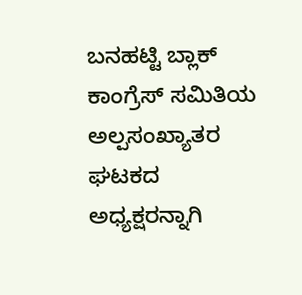ಬನಹಟ್ಟಿ ಬ್ಲಾಕ್ ಕಾಂಗ್ರೆಸ್ ಸಮಿತಿಯ ಅಲ್ಪಸಂಖ್ಯಾತರ ಘಟಕದ ಅಧ್ಯಕ್ಷರನ್ನಾಗಿ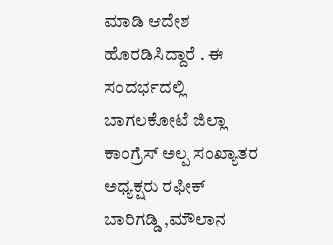ಮಾಡಿ ಆದೇಶ ಹೊರಡಿಸಿದ್ದಾರೆ . ಈ ಸಂದರ್ಭದಲ್ಲಿ ಬಾಗಲಕೋಟೆ ಜಿಲ್ಲಾ ಕಾಂಗ್ರೆಸ್ ಅಲ್ಪ ಸಂಖ್ಯಾತರ ಅಧ್ಯಕ್ಷರು ರಫೀಕ್ ಬಾರಿಗಡ್ಡಿ ,ಮೌಲಾನ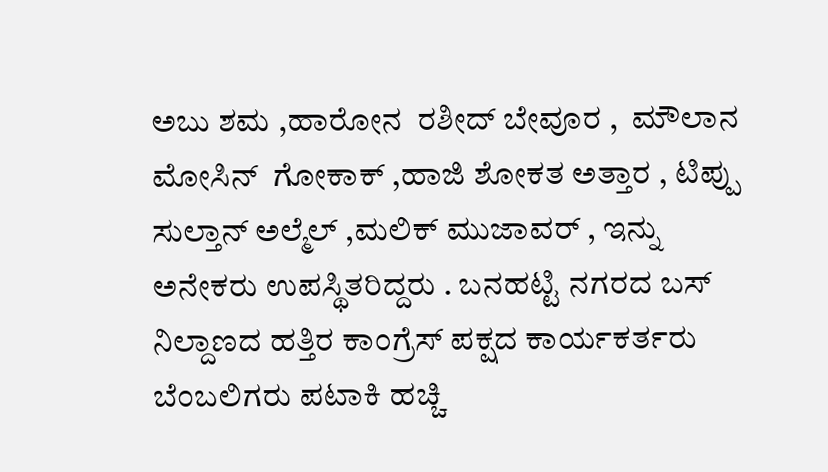ಅಬು ಶಮ ,ಹಾರೋನ  ರಶೀದ್ ಬೇವೂರ ,  ಮೌಲಾನ ಮೋಸಿನ್  ಗೋಕಾಕ್ ,ಹಾಜಿ ಶೋಕತ ಅತ್ತಾರ , ಟಿಪ್ಪು ಸುಲ್ತಾನ್ ಅಲ್ಮೆಲ್ ,ಮಲಿಕ್ ಮುಜಾವರ್ , ಇನ್ನು ಅನೇಕರು ಉಪಸ್ಥಿತರಿದ್ದರು . ಬನಹಟ್ಟಿ ನಗರದ ಬಸ್ ನಿಲ್ದಾಣದ ಹತ್ತಿರ ಕಾಂಗ್ರೆಸ್ ಪಕ್ಷದ ಕಾರ್ಯಕರ್ತರು ಬೆಂಬಲಿಗರು ಪಟಾಕಿ ಹಚ್ಚಿ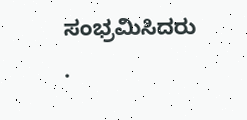ಸಂಭ್ರಮಿಸಿದರು .